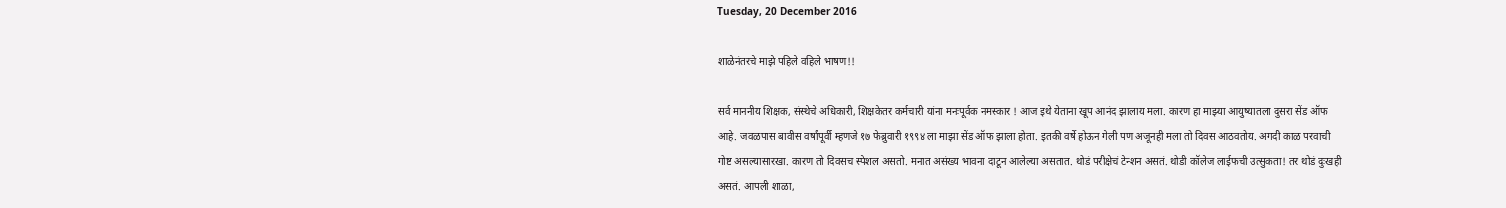Tuesday, 20 December 2016

शाळेनंतरचे माझे पहिले वहिले भाषण!!

सर्व माननीय शिक्षक, संस्थेचे अधिकारी, शिक्षकेतर कर्मचारी यांना मनःपूर्वक नमस्कार ! आज इथे येताना खूप आनंद झालाय मला. कारण हा माझ्या आयुष्यातला दुसरा सेंड ऑफ आहे. जवळपास बावीस वर्षांपूर्वी म्हणजे १७ फेब्रुवारी १९९४ ला माझा सेंड ऑफ झाला होता. इतकी वर्षे होऊन गेली पण अजूनही मला तो दिवस आठवतोय. अगदी काळ परवाची गोष्ट असल्यासारखा. कारण तो दिवसच स्पेशल असतो. मनात असंख्य भावना दाटून आलेल्या असतात. थोडं परीक्षेचं टेन्शन असतं. थोडी कॉलेज लाईफची उत्सुकता! तर थोडं दुःखही असतं. आपली शाळा,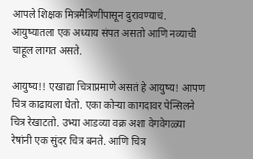आपले शिक्षक मित्रमैत्रिणींपासून दुरावण्याचं. आयुष्यातला एक अध्याय संपत असतो आणि नव्याची चाहूल लागत असते.

आयुष्य!! एखाद्या चित्राप्रमाणे असतं हे आयुष्य! आपण चित्र काढायला घेतो. एका कोऱ्या कागदावर पेन्सिलने चित्र रेखाटतो. उभ्या आडव्या वक्र अशा वेगवेगळ्या रेषांनी एक सुंदर चित्र बनते. आणि चित्र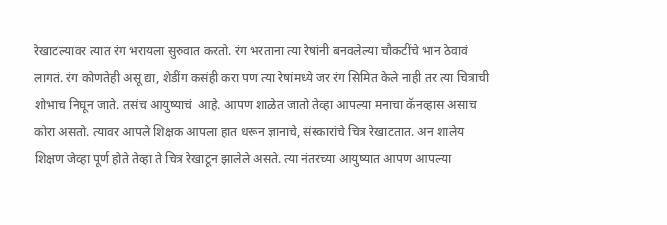रेखाटल्यावर त्यात रंग भरायला सुरुवात करतो. रंग भरताना त्या रेषांनी बनवलेल्या चौकटींचे भान ठेवावं लागतं. रंग कोणतेही असू द्या, शेडींग कसंही करा पण त्या रेषांमध्ये जर रंग सिमित केले नाही तर त्या चित्राची शोभाच निघून जाते. तसंच आयुष्याचं  आहे. आपण शाळेत जातो तेव्हा आपल्या मनाचा कॅनव्हास असाच कोरा असतो. त्यावर आपले शिक्षक आपला हात धरून ज्ञानाचे, संस्कारांचे चित्र रेखाटतात. अन शालेय शिक्षण जेव्हा पूर्ण होते तेव्हा ते चित्र रेखाटून झालेले असते. त्या नंतरच्या आयुष्यात आपण आपल्या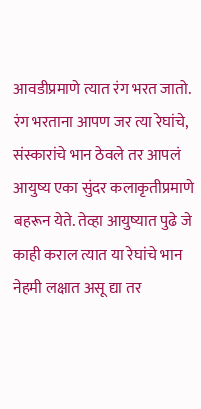आवडीप्रमाणे त्यात रंग भरत जातो. रंग भरताना आपण जर त्या रेघांचे, संस्कारांचे भान ठेवले तर आपलं आयुष्य एका सुंदर कलाकृतीप्रमाणे बहरून येते. तेव्हा आयुष्यात पुढे जे काही कराल त्यात या रेघांचे भान नेहमी लक्षात असू द्या तर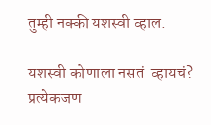तुम्ही नक्की यशस्वी व्हाल.

यशस्वी कोणाला नसतं  व्हायचं? प्रत्येकजण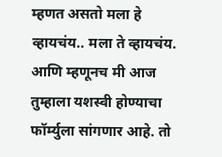म्हणत असतो मला हे व्हायचंय.. मला ते व्हायचंय. आणि म्हणूनच मी आज तुम्हाला यशस्वी होण्याचा फॉर्म्युला सांगणार आहे. तो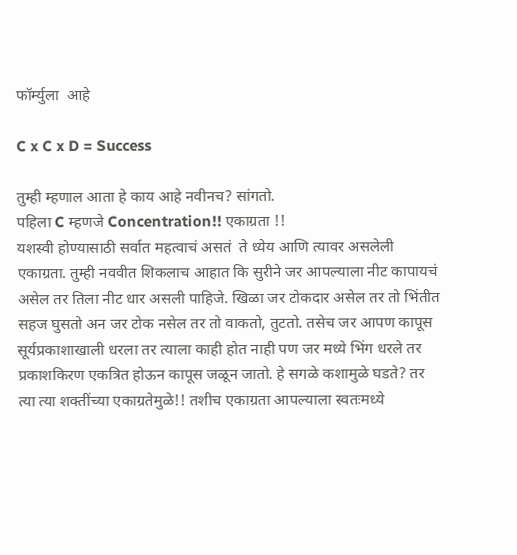फॉर्म्युला  आहे

C x C x D = Success

तुम्ही म्हणाल आता हे काय आहे नवीनच? सांगतो.
पहिला C म्हणजे Concentration!! एकाग्रता !!
यशस्वी होण्यासाठी सर्वात महत्वाचं असतं  ते ध्येय आणि त्यावर असलेली एकाग्रता. तुम्ही नववीत शिकलाच आहात कि सुरीने जर आपल्याला नीट कापायचं असेल तर तिला नीट धार असली पाहिजे. खिळा जर टोकदार असेल तर तो भिंतीत सहज घुसतो अन जर टोक नसेल तर तो वाकतो, तुटतो. तसेच जर आपण कापूस सूर्यप्रकाशाखाली धरला तर त्याला काही होत नाही पण जर मध्ये भिंग धरले तर प्रकाशकिरण एकत्रित होऊन कापूस जळून जातो. हे सगळे कशामुळे घडते? तर त्या त्या शक्तींच्या एकाग्रतेमुळे!! तशीच एकाग्रता आपल्याला स्वतःमध्ये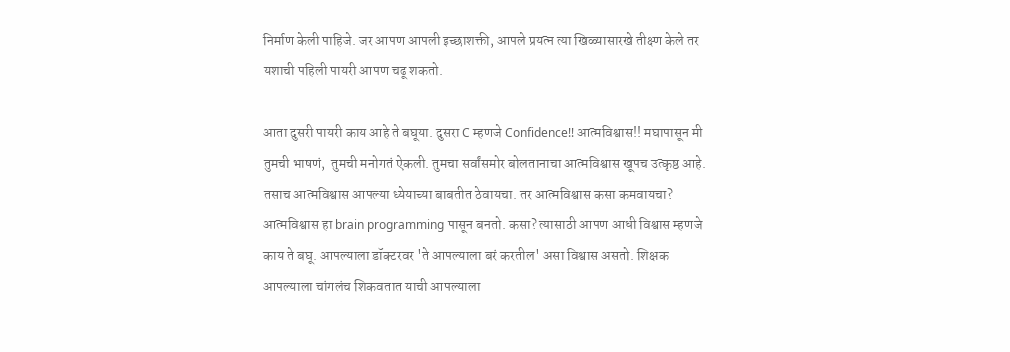निर्माण केली पाहिजे. जर आपण आपली इच्छाशक्ती, आपले प्रयत्न त्या खिळ्यासारखे तीक्ष्ण केले तर यशाची पहिली पायरी आपण चढू शकतो.

आता दुसरी पायरी काय आहे ते बघूया. दुसरा C म्हणजे Confidence!! आत्मविश्वास!! मघापासून मी तुमची भाषणं,  तुमची मनोगतं ऐकली. तुमचा सर्वांसमोर बोलतानाचा आत्मविश्वास खूपच उत्कृष्ठ आहे. तसाच आत्मविश्वास आपल्या ध्येयाच्या बाबतीत ठेवायचा. तर आत्मविश्वास कसा कमवायचा? आत्मविश्वास हा brain programming पासून बनतो. कसा? त्यासाठी आपण आधी विश्वास म्हणजे काय ते बघू. आपल्याला डॉक्टरवर 'ते आपल्याला बरं करतील' असा विश्वास असतो. शिक्षक आपल्याला चांगलंच शिकवतात याची आपल्याला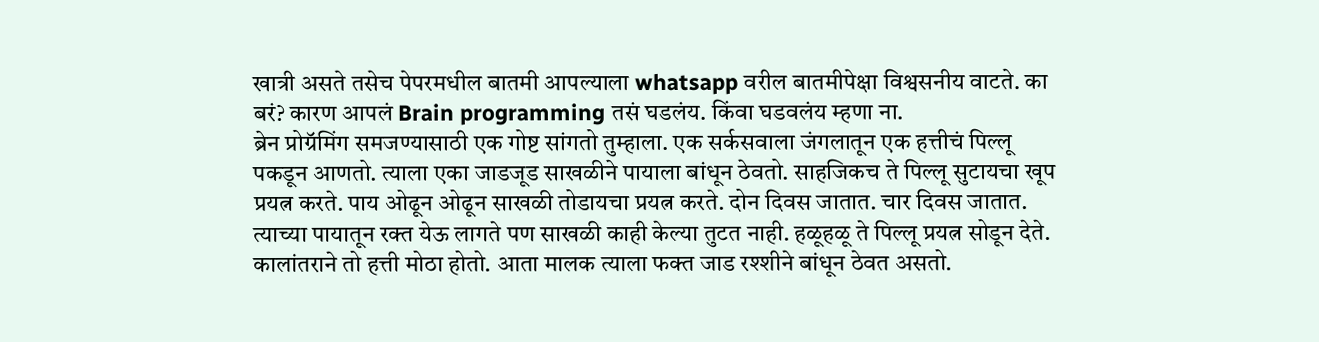खात्री असते तसेच पेपरमधील बातमी आपल्याला whatsapp वरील बातमीपेक्षा विश्वसनीय वाटते. का बरं? कारण आपलं Brain programming तसं घडलंय. किंवा घडवलंय म्हणा ना.
ब्रेन प्रोग्रॅमिंग समजण्यासाठी एक गोष्ट सांगतो तुम्हाला. एक सर्कसवाला जंगलातून एक हत्तीचं पिल्लू पकडून आणतो. त्याला एका जाडजूड साखळीने पायाला बांधून ठेवतो. साहजिकच ते पिल्लू सुटायचा खूप प्रयत्न करते. पाय ओढून ओढून साखळी तोडायचा प्रयत्न करते. दोन दिवस जातात. चार दिवस जातात. त्याच्या पायातून रक्त येऊ लागते पण साखळी काही केल्या तुटत नाही. हळूहळू ते पिल्लू प्रयत्न सोडून देते. कालांतराने तो हत्ती मोठा होतो. आता मालक त्याला फक्त जाड रश्शीने बांधून ठेवत असतो.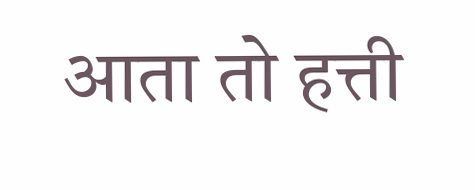आता तो हत्ती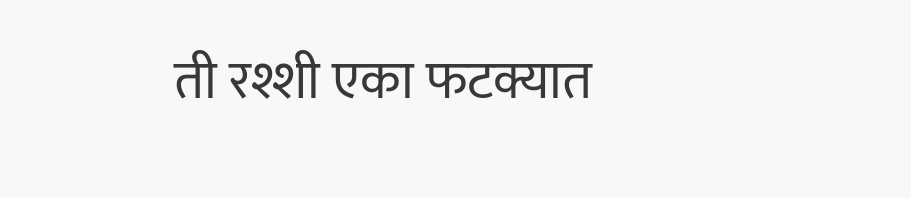ती रश्शी एका फटक्यात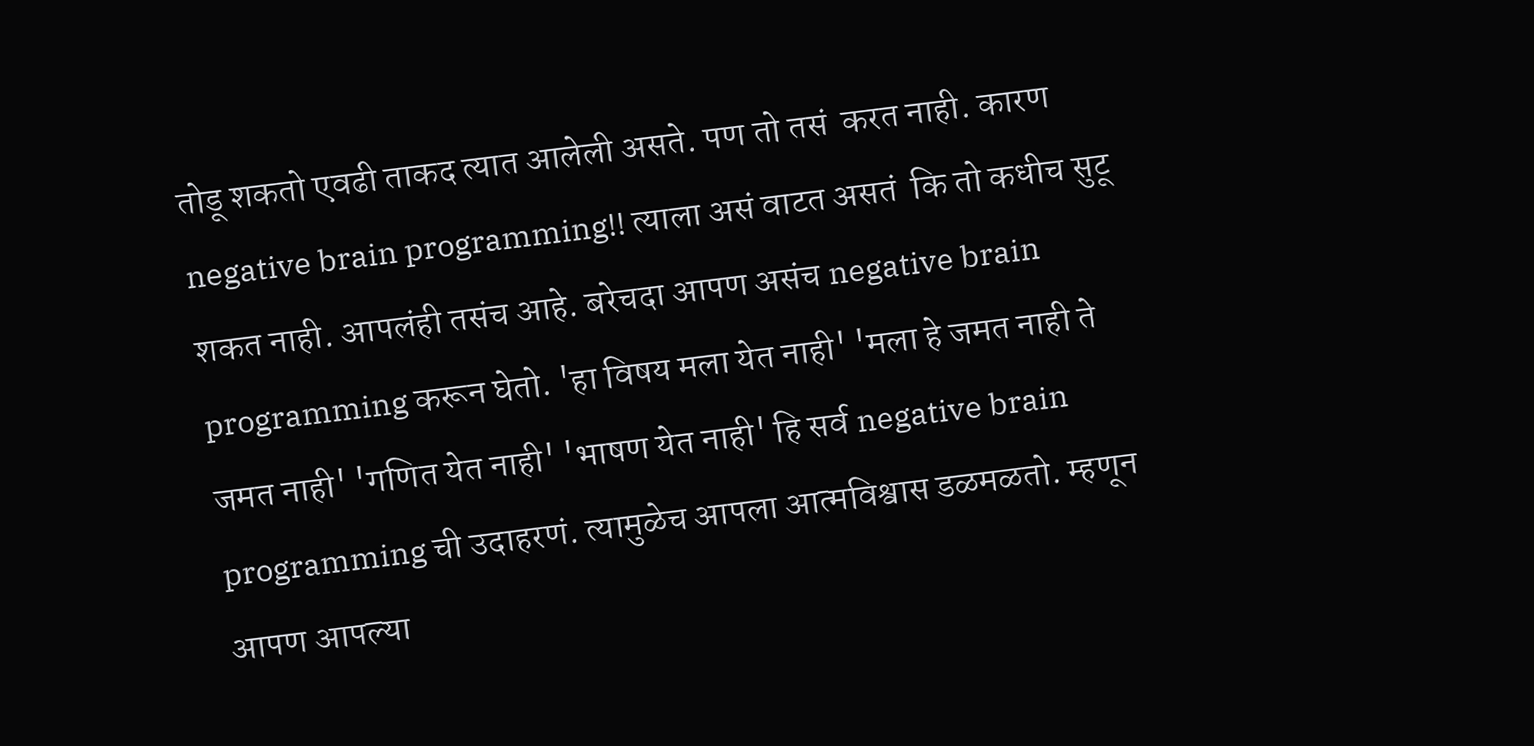तोडू शकतो एवढी ताकद त्यात आलेली असते. पण तो तसं  करत नाही. कारण negative brain programming!! त्याला असं वाटत असतं  कि तो कधीच सुटू शकत नाही. आपलंही तसंच आहे. बरेचदा आपण असंच negative brain programming करून घेतो. 'हा विषय मला येत नाही' 'मला हे जमत नाही ते जमत नाही' 'गणित येत नाही' 'भाषण येत नाही' हि सर्व negative brain programming ची उदाहरणं. त्यामुळेच आपला आत्मविश्वास डळमळतो. म्हणून आपण आपल्या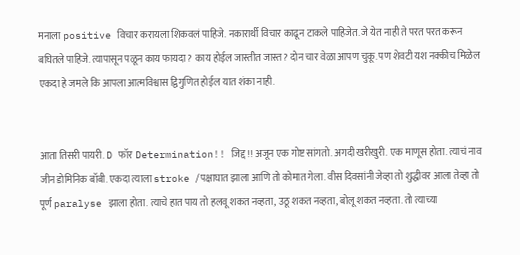मनाला positive विचार करायला शिकवलं पाहिजे. नकारार्थी विचार काढून टाकले पाहिजेत. जे येत नाही ते परत परत करून बघितले पाहिजे. त्यापासून पळून काय फायदा? काय होईल जास्तीत जास्त? दोन चार वेळा आपण चुकू. पण शेवटी यश नक्कीच मिळेल एकदा हे जमले कि आपला आत्मविश्वास द्विगुणित होईल यात शंका नाही.


आता तिसरी पायरी. D फॉर Determination!! जिद्द !! अजून एक गोष्ट सांगतो. अगदी खरीखुरी. एक माणूस होता. त्याचं नाव जीन डोमिनिक बॉबी. एकदा त्याला stroke /पक्षाघात झाला आणि तो कोमात गेला. वीस दिवसांनी जेव्हा तो शुद्धीवर आला तेव्हा तो पूर्ण paralyse झाला होता. त्याचे हात पाय तो हलवू शकत नव्हता, उठू शकत नव्हता, बोलू शकत नव्हता. तो त्याच्या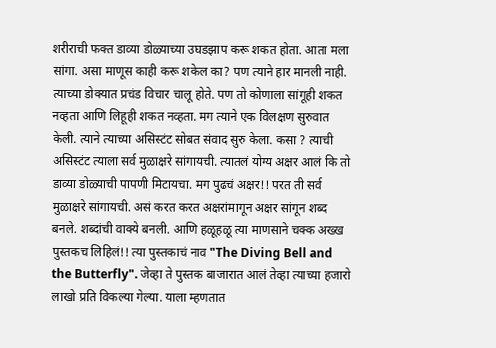शरीराची फक्त डाव्या डोळ्याच्या उघडझाप करू शकत होता. आता मला सांगा. असा माणूस काही करू शकेल का? पण त्याने हार मानली नाही. त्याच्या डोक्यात प्रचंड विचार चालू होते. पण तो कोणाला सांगूही शकत नव्हता आणि लिहूही शकत नव्हता. मग त्याने एक विलक्षण सुरुवात केली. त्याने त्याच्या असिस्टंट सोबत संवाद सुरु केला. कसा ? त्याची असिस्टंट त्याला सर्व मुळाक्षरे सांगायची. त्यातलं योग्य अक्षर आलं कि तो डाव्या डोळ्याची पापणी मिटायचा. मग पुढचं अक्षर!! परत ती सर्व मुळाक्षरे सांगायची. असं करत करत अक्षरांमागून अक्षर सांगून शब्द बनले. शब्दांची वाक्ये बनली. आणि हळूहळू त्या माणसाने चक्क अख्ख पुस्तकच लिहिलं!! त्या पुस्तकाचं नाव "The Diving Bell and the Butterfly". जेव्हा ते पुस्तक बाजारात आलं तेव्हा त्याच्या हजारो लाखो प्रति विकल्या गेल्या. याला म्हणतात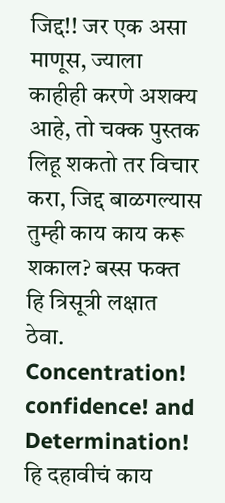जिद्द!! जर एक असा माणूस, ज्याला काहीही करणे अशक्य आहे, तो चक्क पुस्तक लिहू शकतो तर विचार करा, जिद्द बाळगल्यास तुम्ही काय काय करू शकाल? बस्स फक्त हि त्रिसूत्री लक्षात ठेवा. Concentration! confidence! and Determination! हि दहावीचं काय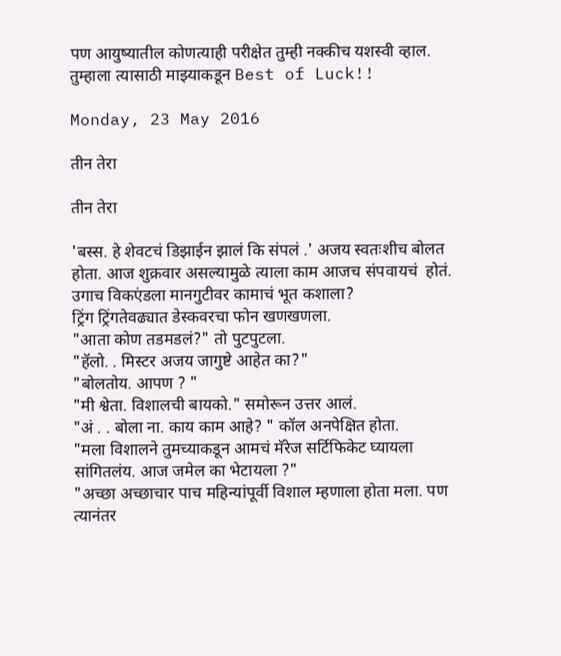पण आयुष्यातील कोणत्याही परीक्षेत तुम्ही नक्कीच यशस्वी व्हाल. तुम्हाला त्यासाठी माझ्याकडून Best of Luck!!

Monday, 23 May 2016

तीन तेरा

तीन तेरा

'बस्स. हे शेवटचं डिझाईन झालं कि संपलं .' अजय स्वतःशीच बोलत होता. आज शुक्रवार असल्यामुळे त्याला काम आजच संपवायचं  होतं. उगाच विकएंडला मानगुटीवर कामाचं भूत कशाला?
ट्रिंग ट्रिंगतेवढ्यात डेस्कवरचा फोन खणखणला.
"आता कोण तडमडलं?" तो पुटपुटला.
"हॅलो. . मिस्टर अजय जागुष्टे आहेत का?"
"बोलतोय. आपण ? "
"मी श्वेता. विशालची बायको." समोरून उत्तर आलं.
"अं . . बोला ना. काय काम आहे? " कॉल अनपेक्षित होता.
"मला विशालने तुमच्याकडून आमचं मॅरेज सर्टिफिकेट घ्यायला सांगितलंय. आज जमेल का भेटायला ?"
"अच्छा अच्छाचार पाच महिन्यांपूर्वी विशाल म्हणाला होता मला. पण त्यानंतर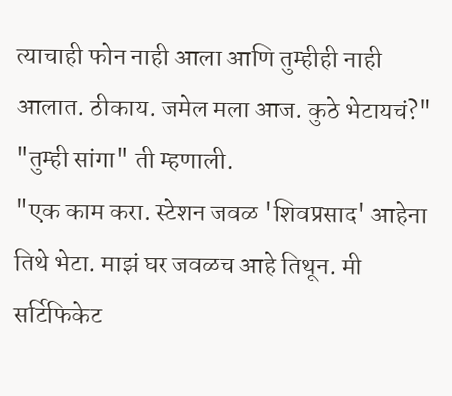त्याचाही फोन नाही आला आणि तुम्हीही नाही आलात. ठीकाय. जमेल मला आज. कुठे भेटायचं?"
"तुम्ही सांगा" ती म्हणाली.
"एक काम करा. स्टेशन जवळ 'शिवप्रसाद' आहेना तिथे भेटा. माझं घर जवळच आहे तिथून. मी सर्टिफिकेट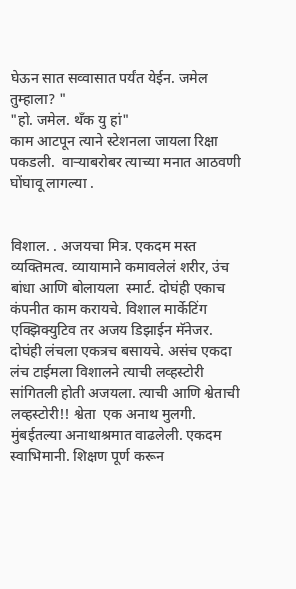घेऊन सात सव्वासात पर्यंत येईन. जमेल तुम्हाला? "
"हो. जमेल. थॅंक यु हां"
काम आटपून त्याने स्टेशनला जायला रिक्षा पकडली.  वाऱ्याबरोबर त्याच्या मनात आठवणी घोंघावू लागल्या .


विशाल. . अजयचा मित्र. एकदम मस्त व्यक्तिमत्व. व्यायामाने कमावलेलं शरीर, उंच बांधा आणि बोलायला  स्मार्ट. दोघंही एकाच कंपनीत काम करायचे. विशाल मार्केटिंग एक्झिक्युटिव तर अजय डिझाईन मॅनेजर. दोघंही लंचला एकत्रच बसायचे. असंच एकदा लंच टाईमला विशालने त्याची लव्हस्टोरी सांगितली होती अजयला. त्याची आणि श्वेताची लव्हस्टोरी!! श्वेता  एक अनाथ मुलगी. मुंबईतल्या अनाथाश्रमात वाढलेली. एकदम स्वाभिमानी. शिक्षण पूर्ण करून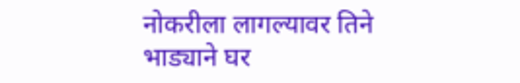नोकरीला लागल्यावर तिने भाड्याने घर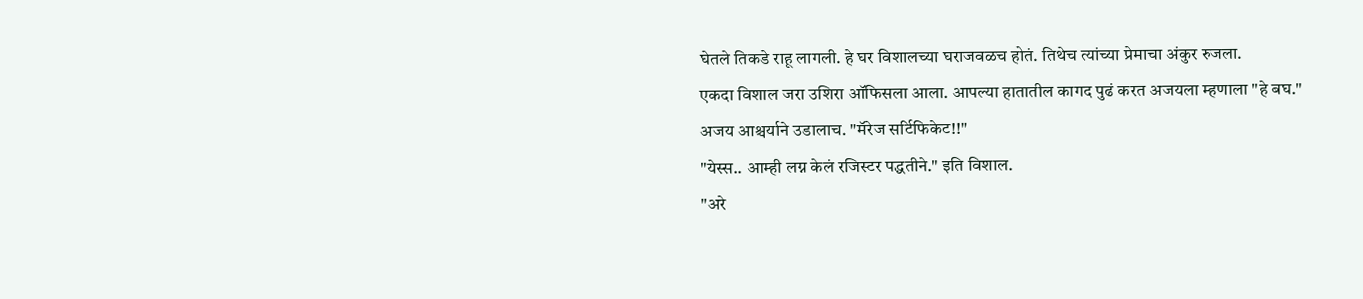घेतले तिकडे राहू लागली. हे घर विशालच्या घराजवळच होतं. तिथेच त्यांच्या प्रेमाचा अंकुर रुजला.
एकदा विशाल जरा उशिरा ऑफिसला आला. आपल्या हातातील कागद पुढं करत अजयला म्हणाला "हे बघ."
अजय आश्चर्याने उडालाच. "मॅरेज सर्टिफिकेट!!"
"येस्स.. आम्ही लग्न केलं रजिस्टर पद्धतीने." इति विशाल.
"अरे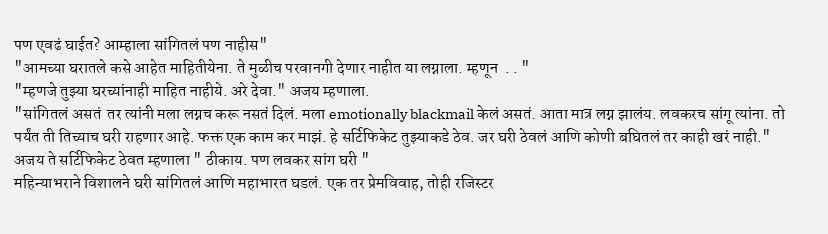पण एवढं घाईत? आम्हाला सांगितलं पण नाहीस"
"आमच्या घरातले कसे आहेत माहितीयेना. ते मुळीच परवानगी देणार नाहीत या लग्नाला. म्हणून  . . "
"म्हणजे तुझ्या घरच्यांनाही माहित नाहीये. अरे देवा." अजय म्हणाला.
"सांगितलं असतं  तर त्यांनी मला लग्नच करू नसतं दिलं. मला emotionally blackmail केलं असतं. आता मात्र लग्न झालंय. लवकरच सांगू त्यांना. तो पर्यंत ती तिच्याच घरी राहणार आहे. फक्त एक काम कर माझं. हे सर्टिफिकेट तुझ्याकडे ठेव. जर घरी ठेवलं आणि कोणी बघितलं तर काही खरं नाही."
अजय ते सर्टिफिकेट ठेवत म्हणाला " ठीकाय. पण लवकर सांग घरी "
महिन्याभराने विशालने घरी सांगितलं आणि महाभारत घडलं. एक तर प्रेमविवाह, तोही रजिस्टर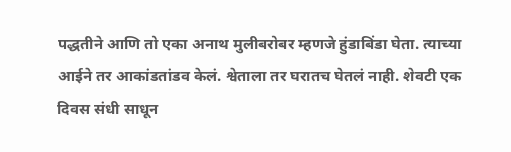पद्धतीने आणि तो एका अनाथ मुलीबरोबर म्हणजे हुंडाबिंडा घेता. त्याच्या आईने तर आकांडतांडव केलं. श्वेताला तर घरातच घेतलं नाही. शेवटी एक दिवस संधी साधून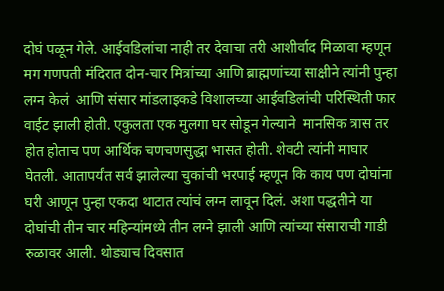दोघं पळून गेले. आईवडिलांचा नाही तर देवाचा तरी आशीर्वाद मिळावा म्हणून मग गणपती मंदिरात दोन-चार मित्रांच्या आणि ब्राह्मणांच्या साक्षीने त्यांनी पुन्हा लग्न केलं  आणि संसार मांडलाइकडे विशालच्या आईवडिलांची परिस्थिती फार वाईट झाली होती. एकुलता एक मुलगा घर सोडून गेल्याने  मानसिक त्रास तर होत होताच पण आर्थिक चणचणसुद्धा भासत होती. शेवटी त्यांनी माघार घेतली. आतापर्यंत सर्व झालेल्या चुकांची भरपाई म्हणून कि काय पण दोघांना घरी आणून पुन्हा एकदा थाटात त्यांचं लग्न लावून दिलं. अशा पद्धतीने या दोघांची तीन चार महिन्यांमध्ये तीन लग्ने झाली आणि त्यांच्या संसाराची गाडी रुळावर आली. थोड्याच दिवसात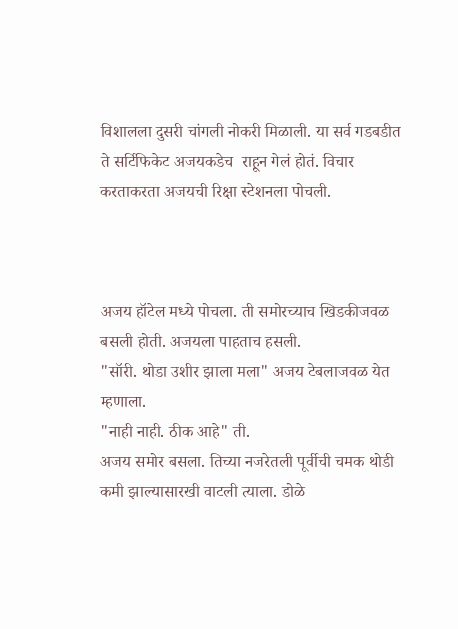विशालला दुसरी चांगली नोकरी मिळाली. या सर्व गडबडीत ते सर्टिफिकेट अजयकडेच  राहून गेलं होतं. विचार करताकरता अजयची रिक्षा स्टेशनला पोचली.



अजय हॉटेल मध्ये पोचला. ती समोरच्याच खिडकीजवळ बसली होती. अजयला पाहताच हसली.
"सॉरी. थोडा उशीर झाला मला" अजय टेबलाजवळ येत म्हणाला.
"नाही नाही. ठीक आहे" ती.
अजय समोर बसला. तिच्या नजरेतली पूर्वीची चमक थोडी कमी झाल्यासारखी वाटली त्याला. डोळे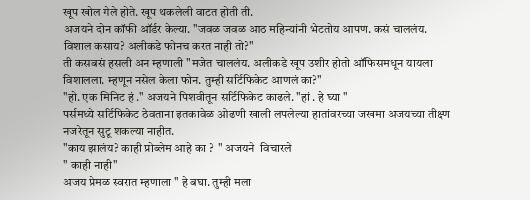खूप खोल गेले होते. खूप थकलेली वाटत होती ती.
अजयने दोन कॉफी ऑर्डर केल्या. "जवळ जवळ आठ महिन्यांनी भेटतोय आपण. कसं चाललंय. विशाल कसाय? अलीकडे फोनच करत नाही तो?"
ती कसबसं हसली अन म्हणाली "मजेत चाललंय. अलीकडे खूप उशीर होतो ऑफिसमधून यायला विशालला. म्हणून नसेल केला फोन. तुम्ही सर्टिफिकेट आणलं का?"
"हो. एक मिनिट हं ." अजयने पिशवीतून सर्टिफिकेट काढले. "हां . हे घ्या "
पर्समध्ये सर्टिफिकेट ठेवताना इतकावेळ ओढणी खाली लपलेल्या हातांवरच्या जखमा अजयच्या तीक्ष्ण नजरेतून सुटू शकल्या नाहीत.
"काय झालंय? काही प्रोब्लेम आहे का ?  " अजयने  विचारले
" काही नाही"
अजय प्रेमळ स्वरात म्हणाला " हे बघा. तुम्ही मला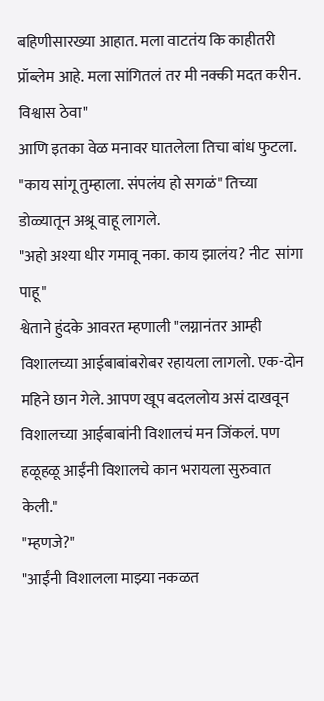बहिणीसारख्या आहात. मला वाटतंय कि काहीतरी प्रॉब्लेम आहे. मला सांगितलं तर मी नक्की मदत करीन. विश्वास ठेवा"
आणि इतका वेळ मनावर घातलेला तिचा बांध फुटला. "काय सांगू तुम्हाला. संपलंय हो सगळं" तिच्या डोळ्यातून अश्रू वाहू लागले.
"अहो अश्या धीर गमावू नका. काय झालंय? नीट  सांगा पाहू"
श्वेताने हुंदके आवरत म्हणाली "लग्नानंतर आम्ही विशालच्या आईबाबांबरोबर रहायला लागलो. एक-दोन महिने छान गेले. आपण खूप बदललोय असं दाखवून विशालच्या आईबाबांनी विशालचं मन जिंकलं. पण हळूहळू आईंनी विशालचे कान भरायला सुरुवात केली."
"म्हणजे?"
"आईंनी विशालला माझ्या नकळत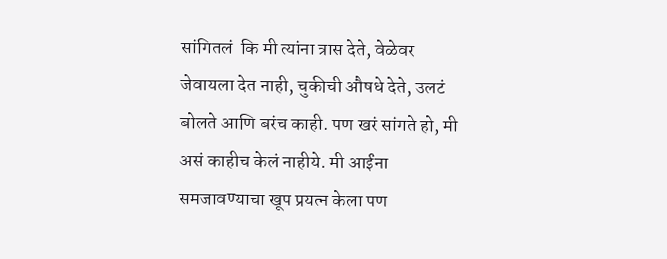सांगितलं  कि मी त्यांना त्रास देते, वेळेवर जेवायला देत नाही, चुकीची औषधे देते, उलटं  बोलते आणि बरंच काही. पण खरं सांगते हो, मी असं काहीच केलं नाहीये. मी आईंना समजावण्याचा खूप प्रयत्न केला पण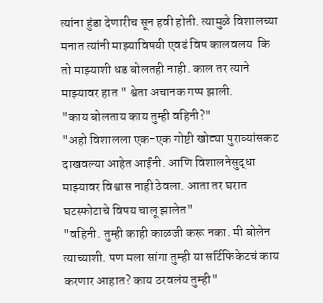त्यांना हुंडा देणारीच सून हवी होती. त्यामुळे विशालच्या मनात त्यांनी माझ्याविषयी एवढं विष कालवलय  कि तो माझ्याशी धड बोलतही नाही. काल तर त्याने माझ्यावर हात " श्वेता अचानक गप्प झाली.
"काय बोलताय काय तुम्ही वहिनी?"
"अहो विशालला एक-एक गोष्टी खोट्या पुराव्यांसकट दाखवल्या आहेत आईंनी. आणि विशालनेसुद्धा माझ्यावर विश्वास नाही ठेवला. आता तर घरात घटस्फोटाचे विषय चालू झालेत"
"वहिनी. तुम्ही काही काळजी करू नका. मी बोलेन त्याच्याशी. पण मला सांगा तुम्ही या सर्टिफिकेटचं काय करणार आहात? काय ठरवलंय तुम्ही"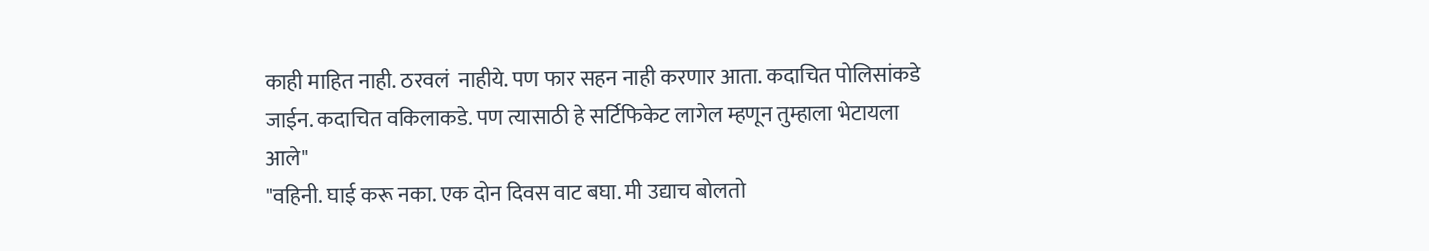काही माहित नाही. ठरवलं  नाहीये. पण फार सहन नाही करणार आता. कदाचित पोलिसांकडे जाईन. कदाचित वकिलाकडे. पण त्यासाठी हे सर्टिफिकेट लागेल म्हणून तुम्हाला भेटायला आले"
"वहिनी. घाई करू नका. एक दोन दिवस वाट बघा. मी उद्याच बोलतो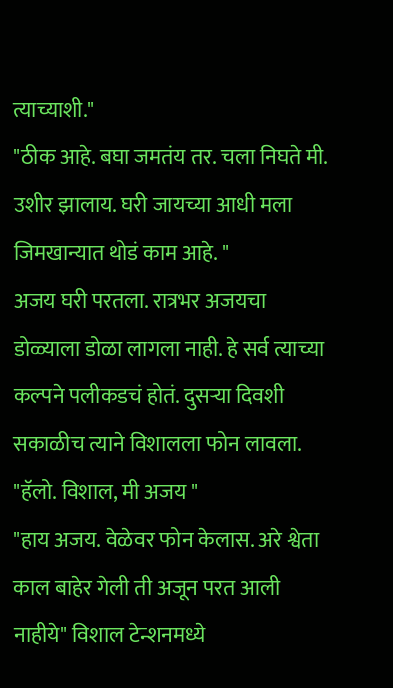त्याच्याशी."
"ठीक आहे. बघा जमतंय तर. चला निघते मी. उशीर झालाय. घरी जायच्या आधी मला जिमखान्यात थोडं काम आहे. "
अजय घरी परतला. रात्रभर अजयचा डोळ्याला डोळा लागला नाही. हे सर्व त्याच्या कल्पने पलीकडचं होतं. दुसऱ्या दिवशी सकाळीच त्याने विशालला फोन लावला.
"हॅलो. विशाल, मी अजय "
"हाय अजय. वेळेवर फोन केलास. अरे श्वेता काल बाहेर गेली ती अजून परत आली नाहीये" विशाल टेन्शनमध्ये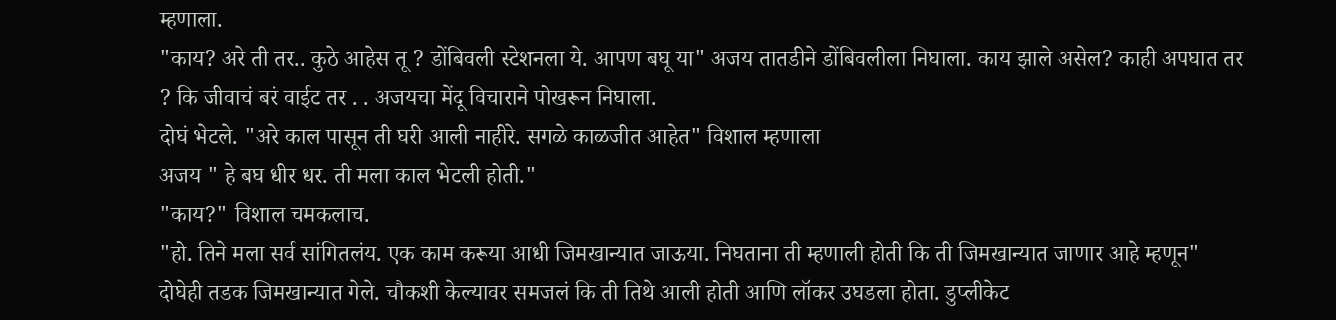म्हणाला.
"काय? अरे ती तर.. कुठे आहेस तू ? डोंबिवली स्टेशनला ये. आपण बघू या" अजय तातडीने डोंबिवलीला निघाला. काय झाले असेल? काही अपघात तर ? कि जीवाचं बरं वाईट तर . . अजयचा मेंदू विचाराने पोखरून निघाला.
दोघं भेटले. "अरे काल पासून ती घरी आली नाहीरे. सगळे काळजीत आहेत" विशाल म्हणाला
अजय " हे बघ धीर धर. ती मला काल भेटली होती."
"काय?" विशाल चमकलाच.
"हो. तिने मला सर्व सांगितलंय. एक काम करूया आधी जिमखान्यात जाऊया. निघताना ती म्हणाली होती कि ती जिमखान्यात जाणार आहे म्हणून"
दोघेही तडक जिमखान्यात गेले. चौकशी केल्यावर समजलं कि ती तिथे आली होती आणि लॉकर उघडला होता. डुप्लीकेट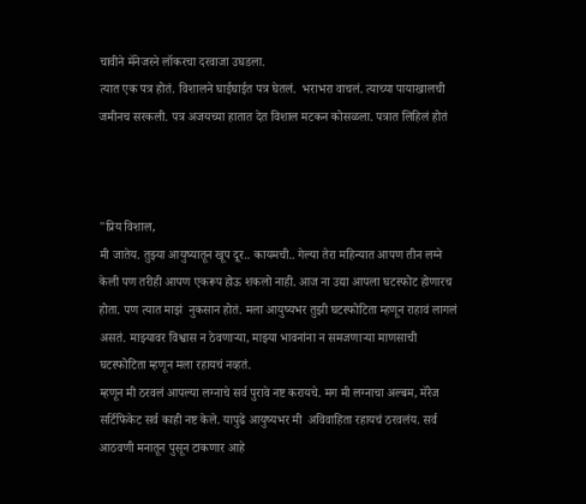चावीने मॅनेजरने लॉकरचा दरवाजा उघडला.
त्यात एक पत्र होतं. विशालने घाईघाईत पत्र घेतलं.  भराभरा वाचलं. त्याच्या पायाखालची जमीनच सरकली. पत्र अजयच्या हातात देत विशाल मटकन कोसळला. पत्रात लिहिलं होतं



"प्रिय विशाल,
मी जातेय. तुझ्या आयुष्यातून खूप दूर.. कायमची.. गेल्या तेरा महिन्यात आपण तीन लग्ने केली पण तरीही आपण एकरूप होऊ शकलो नाही. आज ना उद्या आपला घटस्फोट होणारच होता. पण त्यात माझं  नुकसान होतं. मला आयुष्यभर तुझी घटस्फोटिता म्हणून राहावं लागलं असतं. माझ्यावर विश्वास न ठेवणाऱ्या, माझ्या भावनांना न समजणाऱ्या माणसाची घटस्फोटिता म्हणून मला रहायचं नव्हतं.
म्हणून मी ठरवलं आपल्या लग्नाचे सर्व पुरावे नष्ट करायचे. मग मी लग्नाचा अल्बम, मॅरेज सर्टिफिकेट सर्व काही नष्ट केले. यापुढे आयुष्यभर मी  अविवाहिता रहायचं ठरवलंय. सर्व आठवणी मनातून पुसून टाकणार आहे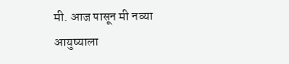मी. आज पासून मी नव्या आयुष्याला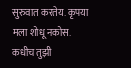सुरुवात करतेय. कृपया मला शोधू नकोस.
कधीच तुझी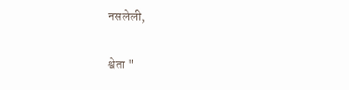नसलेली,


श्वेता "